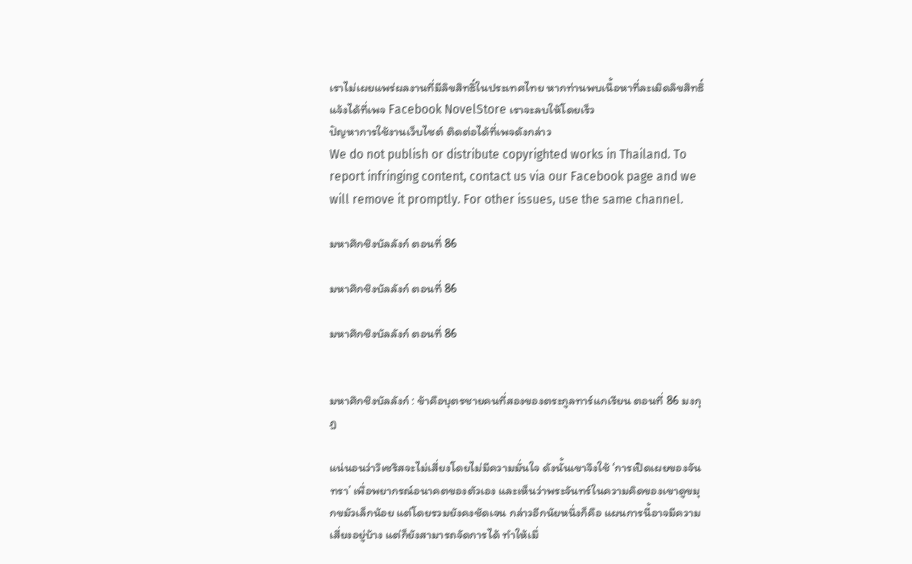เราไม่เผยแพร่ผลงานที่มีลิขสิทธิ์ในประเทศไทย หากท่านพบเนื้อหาที่ละเมิดลิขสิทธิ์ แจ้งได้ที่เพจ Facebook NovelStore เราจะลบให้โดยเร็ว
ปัญหาการใช้งานเว็บไซต์ ติดต่อได้ที่เพจดังกล่าว
We do not publish or distribute copyrighted works in Thailand. To report infringing content, contact us via our Facebook page and we will remove it promptly. For other issues, use the same channel.

มหาศึกชิงบัลลังก์ ตอนที่ 86

มหาศึกชิงบัลลังก์ ตอนที่ 86

มหาศึกชิงบัลลังก์ ตอนที่ 86


มหาศึกชิงบัลลังก์ : ข้าคือบุตรชายคนที่สองของตระกูลทาร์แกเรียน ตอนที่ 86 มงกุฎ

แน่นอนว่าวิเซริสจะไม่เสี่ยงโดยไม่มีความมั่นใจ ดังนั้นเขาจึงใช้ ‘การเปิดเผยของจันทรา’ เพื่อพยากรณ์อนาคตของตัวเอง และเห็นว่าพระจันทร์ในความคิดของเขาดูขมุกขมัวเล็กน้อย แต่โดยรวมยังคงชัดเจน กล่าวอีกนัยหนึ่งก็คือ แผนการนี้อาจมีความเสี่ยงอยู่บ้าง แต่ก็ยังสามารถจัดการได้ ทำให้เมื่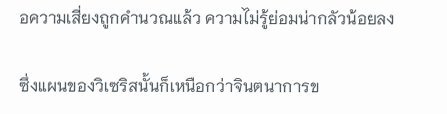อความเสี่ยงถูกคำนวณแล้ว ความไม่รู้ย่อมน่ากลัวน้อยลง

ซึ่งแผนของวิเซริสนั้นก็เหนือกว่าจินตนาการข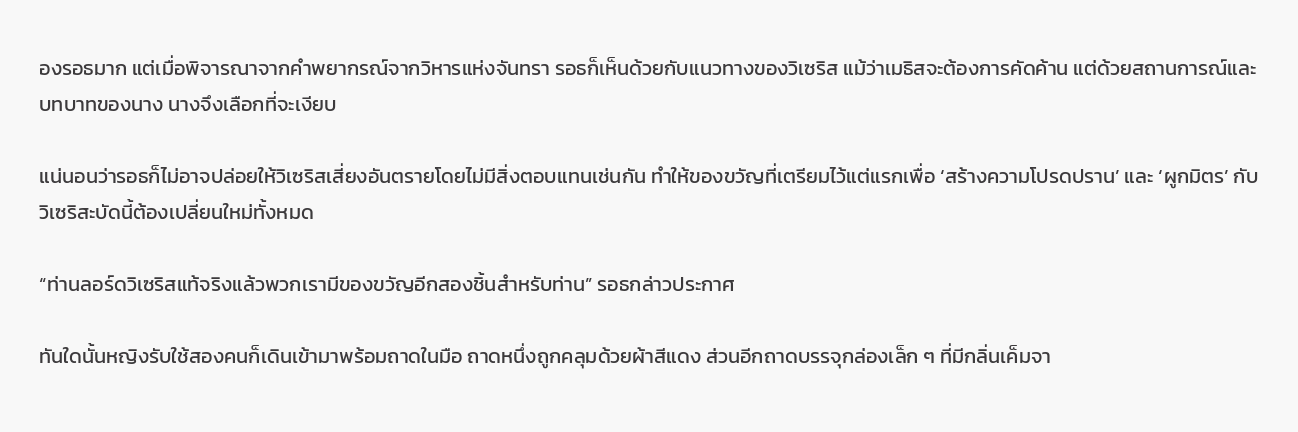องรอธมาก แต่เมื่อพิจารณาจากคำพยากรณ์จากวิหารแห่งจันทรา รอธก็เห็นด้วยกับแนวทางของวิเซริส แม้ว่าเมธิสจะต้องการคัดค้าน แต่ด้วยสถานการณ์และบทบาทของนาง นางจึงเลือกที่จะเงียบ

แน่นอนว่ารอธก็ไม่อาจปล่อยให้วิเซริสเสี่ยงอันตรายโดยไม่มีสิ่งตอบแทนเช่นกัน ทำให้ของขวัญที่เตรียมไว้แต่แรกเพื่อ ‘สร้างความโปรดปราน’ และ ‘ผูกมิตร’ กับวิเซริสะบัดนี้ต้องเปลี่ยนใหม่ทั้งหมด

“ท่านลอร์ดวิเซริสแท้จริงแล้วพวกเรามีของขวัญอีกสองชิ้นสำหรับท่าน” รอธกล่าวประกาศ

ทันใดนั้นหญิงรับใช้สองคนก็เดินเข้ามาพร้อมถาดในมือ ถาดหนึ่งถูกคลุมด้วยผ้าสีแดง ส่วนอีกถาดบรรจุกล่องเล็ก ๆ ที่มีกลิ่นเค็มจา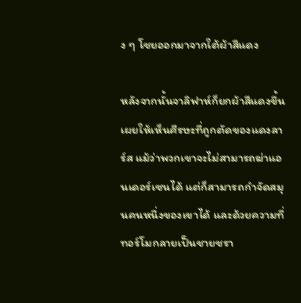ง ๆ โชยออกมาจากใต้ผ้าสีแดง

หลังจากนั้นจาลิฟาห์ก็ยกผ้าสีแดงขึ้นเผยให้เห็นศีรษะที่ถูกตัดของแดงลาร์ส แม้ว่าพวกเขาจะไม่สามารถฆ่าแอนเดอร์เซนได้ แต่ก็สามารถกำจัดสมุนคนหนึ่งของเขาได้ และด้วยความที่ทอร์โมกลายเป็นชายชรา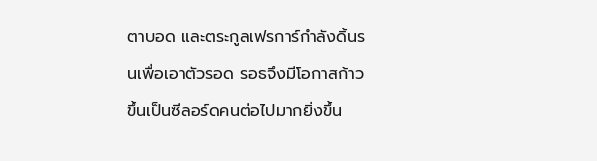ตาบอด และตระกูลเฟรการ์กำลังดิ้นรนเพื่อเอาตัวรอด รอธจึงมีโอกาสก้าวขึ้นเป็นซีลอร์ดคนต่อไปมากยิ่งขึ้น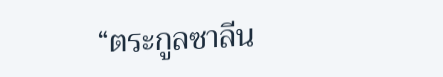“ตระกูลซาลีน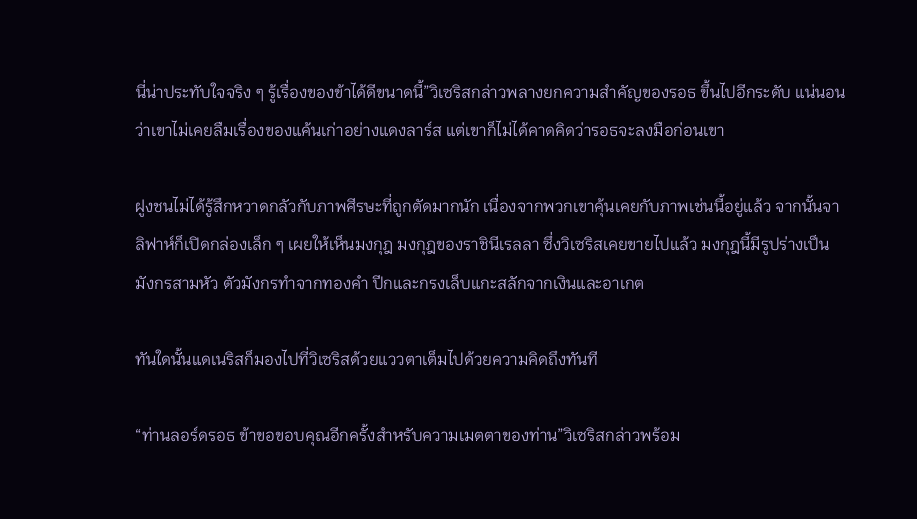นี่น่าประทับใจจริง ๆ รู้เรื่องของข้าได้ดีขนาดนี้”วิเซริสกล่าวพลางยกความสำคัญของรอธ ขึ้นไปอีกระดับ แน่นอนว่าเขาไม่เคยลืมเรื่องของแค้นเก่าอย่างแดงลาร์ส แต่เขาก็ไม่ได้คาดคิดว่ารอธจะลงมือก่อนเขา

ฝูงชนไม่ได้รู้สึกหวาดกลัวกับภาพศีรษะที่ถูกตัดมากนัก เนื่องจากพวกเขาคุ้นเคยกับภาพเช่นนี้อยู่แล้ว จากนั้นจาลิฟาห์ก็เปิดกล่องเล็ก ๆ เผยให้เห็นมงกุฎ มงกุฎของราชินีเรลลา ซึ่งวิเซริสเคยขายไปแล้ว มงกุฎนี้มีรูปร่างเป็นมังกรสามหัว ตัวมังกรทำจากทองคำ ปีกและกรงเล็บแกะสลักจากเงินและอาเกต

ทันใดนั้นแดเนริสก็มองไปที่วิเซริสด้วยแววตาเต็มไปด้วยความคิดถึงทันที

“ท่านลอร์ดรอธ ข้าขอขอบคุณอีกครั้งสำหรับความเมตตาของท่าน”วิเซริสกล่าวพร้อม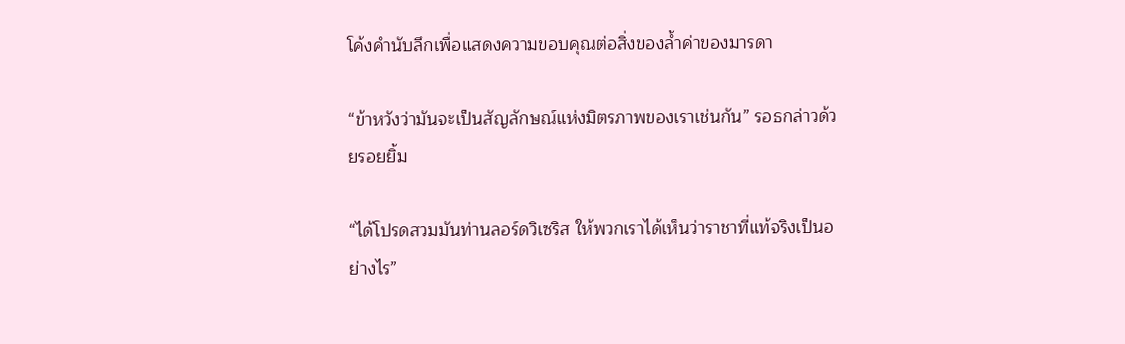โค้งคำนับลึกเพื่อแสดงความขอบคุณต่อสิ่งของล้ำค่าของมารดา

“ข้าหวังว่ามันจะเป็นสัญลักษณ์แห่งมิตรภาพของเราเช่นกัน” รอธกล่าวด้วยรอยยิ้ม

“ได้โปรดสวมมันท่านลอร์ดวิเซริส ให้พวกเราได้เห็นว่าราชาที่แท้จริงเป็นอย่างไร”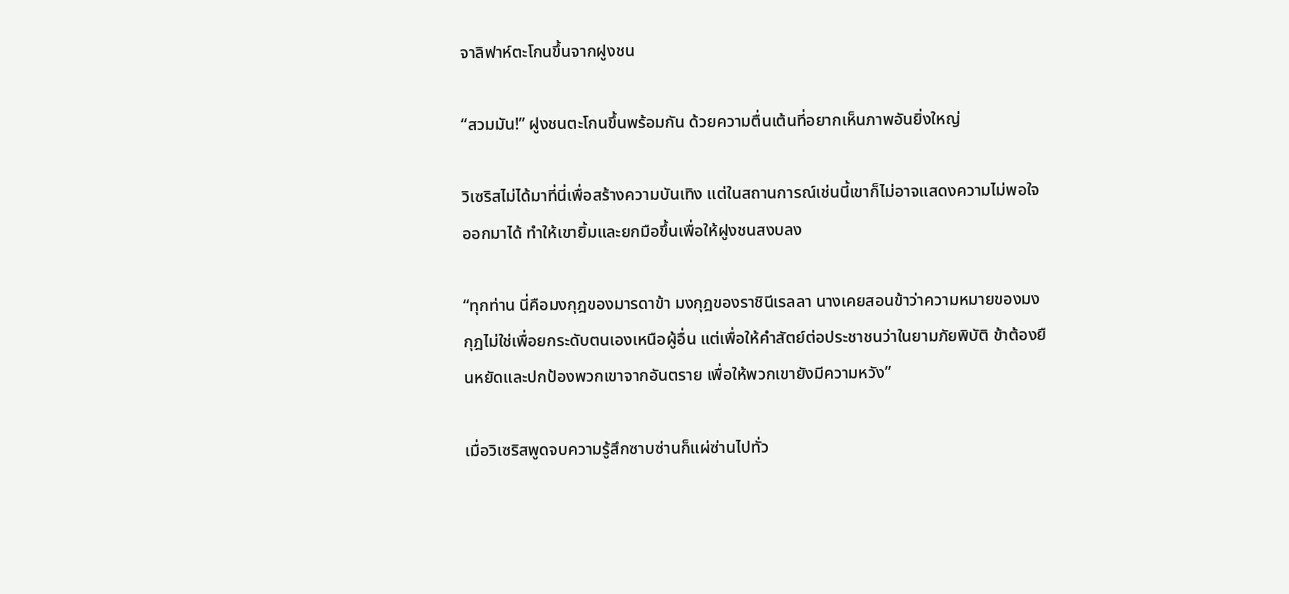จาลิฟาห์ตะโกนขึ้นจากฝูงชน

“สวมมัน!” ฝูงชนตะโกนขึ้นพร้อมกัน ด้วยความตื่นเต้นที่อยากเห็นภาพอันยิ่งใหญ่

วิเซริสไม่ได้มาที่นี่เพื่อสร้างความบันเทิง แต่ในสถานการณ์เช่นนี้เขาก็ไม่อาจแสดงความไม่พอใจออกมาได้ ทำให้เขายิ้มและยกมือขึ้นเพื่อให้ฝูงชนสงบลง

“ทุกท่าน นี่คือมงกุฎของมารดาข้า มงกุฎของราชินีเรลลา นางเคยสอนข้าว่าความหมายของมงกุฎไม่ใช่เพื่อยกระดับตนเองเหนือผู้อื่น แต่เพื่อให้คำสัตย์ต่อประชาชนว่าในยามภัยพิบัติ ข้าต้องยืนหยัดและปกป้องพวกเขาจากอันตราย เพื่อให้พวกเขายังมีความหวัง”

เมื่อวิเซริสพูดจบความรู้สึกซาบซ่านก็แผ่ซ่านไปทั่ว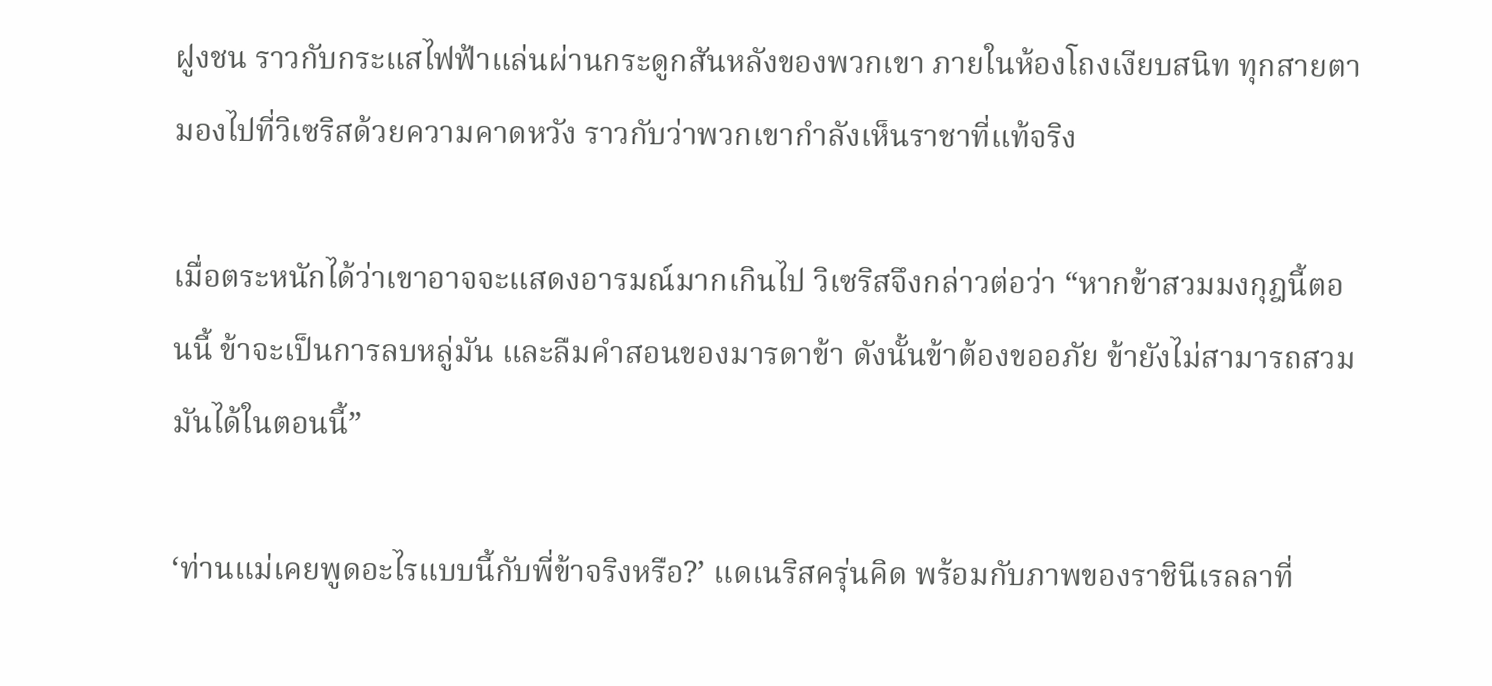ฝูงชน ราวกับกระแสไฟฟ้าแล่นผ่านกระดูกสันหลังของพวกเขา ภายในห้องโถงเงียบสนิท ทุกสายตามองไปที่วิเซริสด้วยความคาดหวัง ราวกับว่าพวกเขากำลังเห็นราชาที่แท้จริง

เมื่อตระหนักได้ว่าเขาอาจจะแสดงอารมณ์มากเกินไป วิเซริสจึงกล่าวต่อว่า “หากข้าสวมมงกุฎนี้ตอนนี้ ข้าจะเป็นการลบหลู่มัน และลืมคำสอนของมารดาข้า ดังนั้นข้าต้องขออภัย ข้ายังไม่สามารถสวมมันได้ในตอนนี้”

‘ท่านแม่เคยพูดอะไรแบบนี้กับพี่ข้าจริงหรือ?’ แดเนริสครุ่นคิด พร้อมกับภาพของราชินีเรลลาที่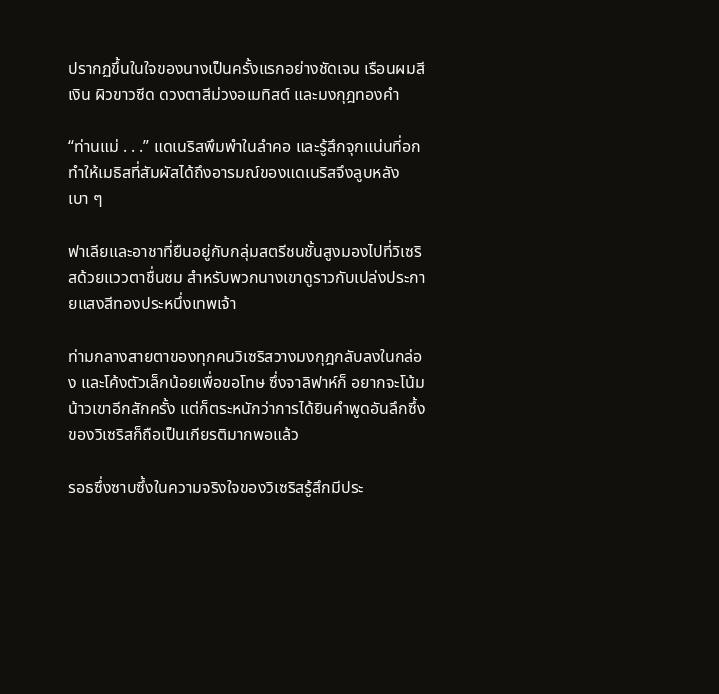ปรากฏขึ้นในใจของนางเป็นครั้งแรกอย่างชัดเจน เรือนผมสีเงิน ผิวขาวซีด ดวงตาสีม่วงอเมทิสต์ และมงกุฎทองคำ

“ท่านแม่ . . .” แดเนริสพึมพำในลำคอ และรู้สึกจุกแน่นที่อก ทำให้เมธิสที่สัมผัสได้ถึงอารมณ์ของแดเนริสจึงลูบหลังเบา ๆ

ฟาเลียและอาชาที่ยืนอยู่กับกลุ่มสตรีชนชั้นสูงมองไปที่วิเซริสด้วยแววตาชื่นชม สำหรับพวกนางเขาดูราวกับเปล่งประกายแสงสีทองประหนึ่งเทพเจ้า

ท่ามกลางสายตาของทุกคนวิเซริสวางมงกุฎกลับลงในกล่อง และโค้งตัวเล็กน้อยเพื่อขอโทษ ซึ่งจาลิฟาห์ก็ อยากจะโน้มน้าวเขาอีกสักครั้ง แต่ก็ตระหนักว่าการได้ยินคำพูดอันลึกซึ้งของวิเซริสก็ถือเป็นเกียรติมากพอแล้ว

รอธซึ่งซาบซึ้งในความจริงใจของวิเซริสรู้สึกมีประ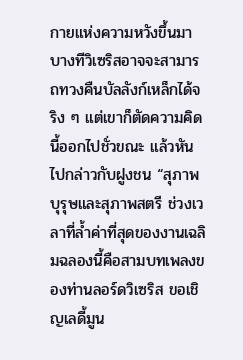กายแห่งความหวังขึ้นมา บางทีวิเซริสอาจจะสามารถทวงคืนบัลลังก์เหล็กได้จริง ๆ แต่เขาก็ตัดความคิดนี้ออกไปชั่วขณะ แล้วหันไปกล่าวกับฝูงชน “สุภาพบุรุษและสุภาพสตรี ช่วงเวลาที่ล้ำค่าที่สุดของงานเฉลิมฉลองนี้คือสามบทเพลงของท่านลอร์ดวิเซริส ขอเชิญเลดี้มูน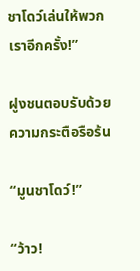ชาโดว์เล่นให้พวกเราอีกครั้ง!”

ฝูงชนตอบรับด้วยความกระตือรือร้น

“มูนชาโดว์!”

“ว้าว!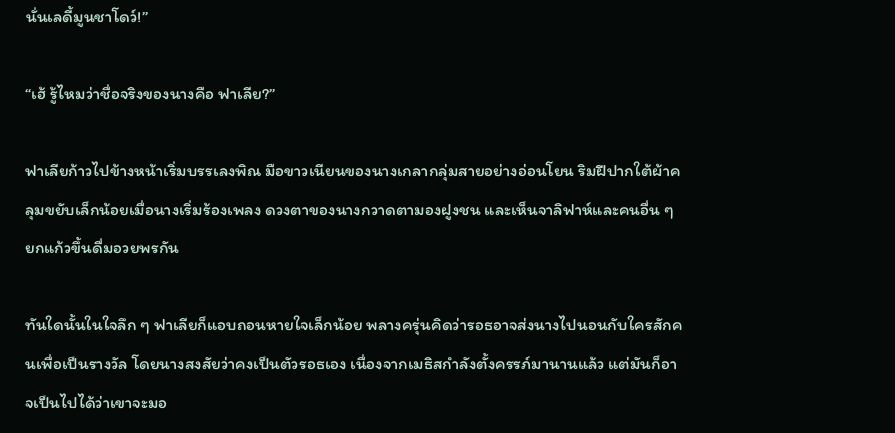นั่นเลดี้มูนชาโดว์!”

“เฮ้ รู้ไหมว่าชื่อจริงของนางคือ ฟาเลีย?”

ฟาเลียก้าวไปข้างหน้าเริ่มบรรเลงพิณ มือขาวเนียนของนางเกลากลุ่มสายอย่างอ่อนโยน ริมฝีปากใต้ผ้าคลุมขยับเล็กน้อยเมื่อนางเริ่มร้องเพลง ดวงตาของนางกวาดตามองฝูงชน และเห็นจาลิฟาห์และคนอื่น ๆ ยกแก้วขึ้นดื่มอวยพรกัน

ทันใดนั้นในใจลึก ๆ ฟาเลียก็แอบถอนหายใจเล็กน้อย พลางครุ่นคิดว่ารอธอาจส่งนางไปนอนกับใครสักคนเพื่อเป็นรางวัล โดยนางสงสัยว่าคงเป็นตัวรอธเอง เนื่องจากเมธิสกำลังตั้งครรภ์มานานแล้ว แต่มันก็อาจเป็นไปได้ว่าเขาจะมอ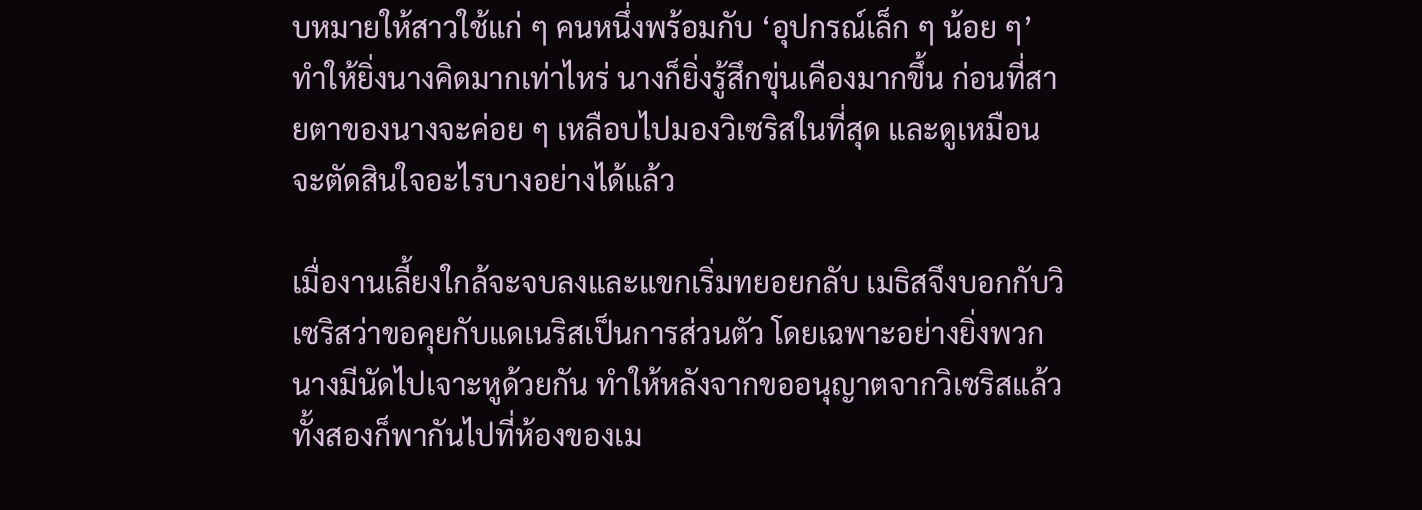บหมายให้สาวใช้แก่ ๆ คนหนึ่งพร้อมกับ ‘อุปกรณ์เล็ก ๆ น้อย ๆ’ ทำให้ยิ่งนางคิดมากเท่าไหร่ นางก็ยิ่งรู้สึกขุ่นเคืองมากขึ้น ก่อนที่สายตาของนางจะค่อย ๆ เหลือบไปมองวิเซริสในที่สุด และดูเหมือนจะตัดสินใจอะไรบางอย่างได้แล้ว

เมื่องานเลี้ยงใกล้จะจบลงและแขกเริ่มทยอยกลับ เมธิสจึงบอกกับวิเซริสว่าขอคุยกับแดเนริสเป็นการส่วนตัว โดยเฉพาะอย่างยิ่งพวกนางมีนัดไปเจาะหูด้วยกัน ทำให้หลังจากขออนุญาตจากวิเซริสแล้ว ทั้งสองก็พากันไปที่ห้องของเม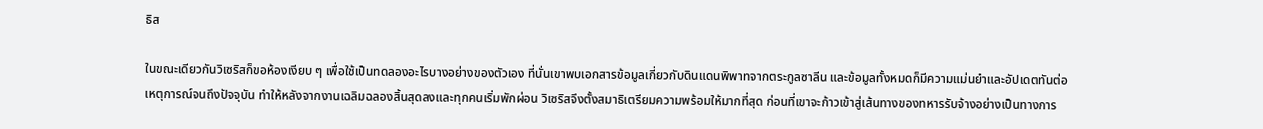ธิส

ในขณะเดียวกันวิเซริสก็ขอห้องเงียบ ๆ เพื่อใช้เป็นทดลองอะไรบางอย่างของตัวเอง ที่นั่นเขาพบเอกสารข้อมูลเกี่ยวกับดินแดนพิพาทจากตระกูลซาลีน และข้อมูลทั้งหมดก็มีความแม่นยำและอัปเดตทันต่อเหตุการณ์จนถึงปัจจุบัน ทำให้หลังจากงานเฉลิมฉลองสิ้นสุดลงและทุกคนเริ่มพักผ่อน วิเซริสจึงตั้งสมาธิเตรียมความพร้อมให้มากที่สุด ก่อนที่เขาจะก้าวเข้าสู่เส้นทางของทหารรับจ้างอย่างเป็นทางการ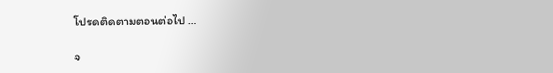โปรดติดตามตอนต่อไป …

จ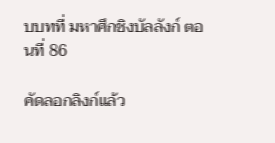บบทที่ มหาศึกชิงบัลลังก์ ตอนที่ 86

คัดลอกลิงก์แล้ว